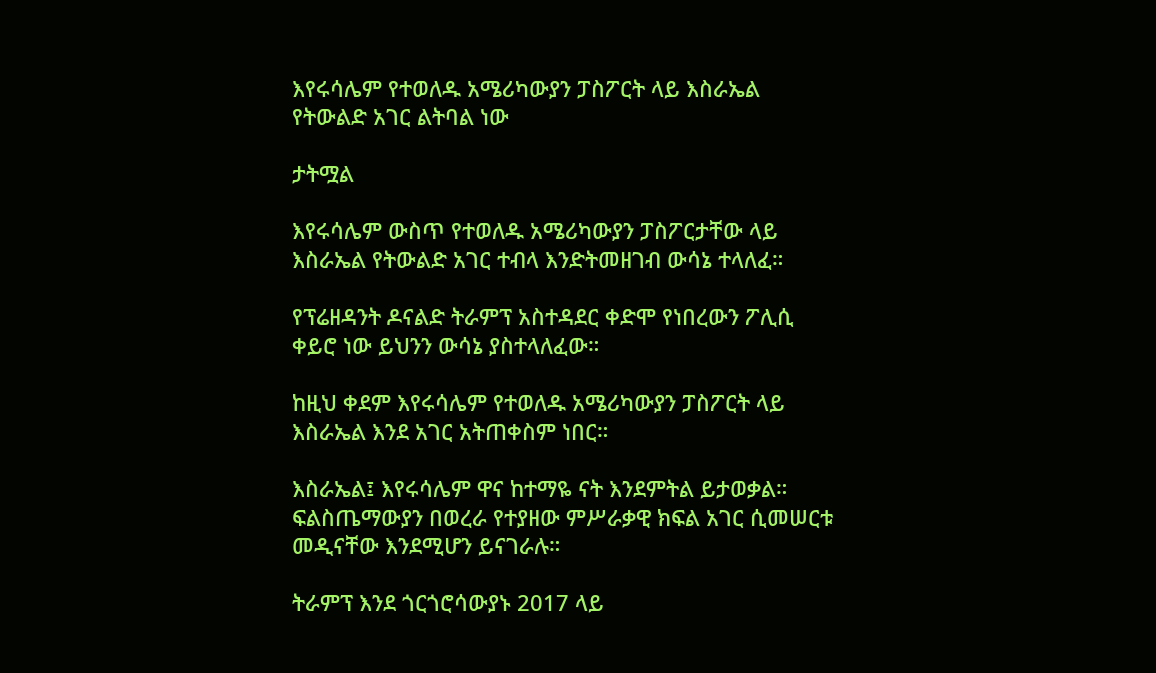እየሩሳሌም የተወለዱ አሜሪካውያን ፓስፖርት ላይ እስራኤል የትውልድ አገር ልትባል ነው

ታትሟል

እየሩሳሌም ውስጥ የተወለዱ አሜሪካውያን ፓስፖርታቸው ላይ እስራኤል የትውልድ አገር ተብላ እንድትመዘገብ ውሳኔ ተላለፈ።

የፕሬዘዳንት ዶናልድ ትራምፕ አስተዳደር ቀድሞ የነበረውን ፖሊሲ ቀይሮ ነው ይህንን ውሳኔ ያስተላለፈው።

ከዚህ ቀደም እየሩሳሌም የተወለዱ አሜሪካውያን ፓስፖርት ላይ እስራኤል እንደ አገር አትጠቀስም ነበር።

እስራኤል፤ እየሩሳሌም ዋና ከተማዬ ናት እንደምትል ይታወቃል። ፍልስጤማውያን በወረራ የተያዘው ምሥራቃዊ ክፍል አገር ሲመሠርቱ መዲናቸው እንደሚሆን ይናገራሉ።

ትራምፕ እንደ ጎርጎሮሳውያኑ 2017 ላይ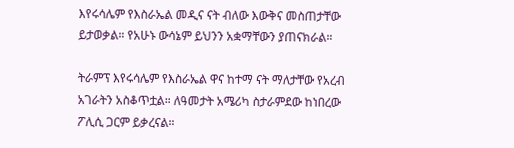እየሩሳሌም የእስራኤል መዲና ናት ብለው እውቅና መስጠታቸው ይታወቃል። የአሁኑ ውሳኔም ይህንን አቋማቸውን ያጠናክራል።

ትራምፕ እየሩሳሌም የእስራኤል ዋና ከተማ ናት ማለታቸው የአረብ አገራትን አስቆጥቷል። ለዓመታት አሜሪካ ስታራምደው ከነበረው ፖሊሲ ጋርም ይቃረናል።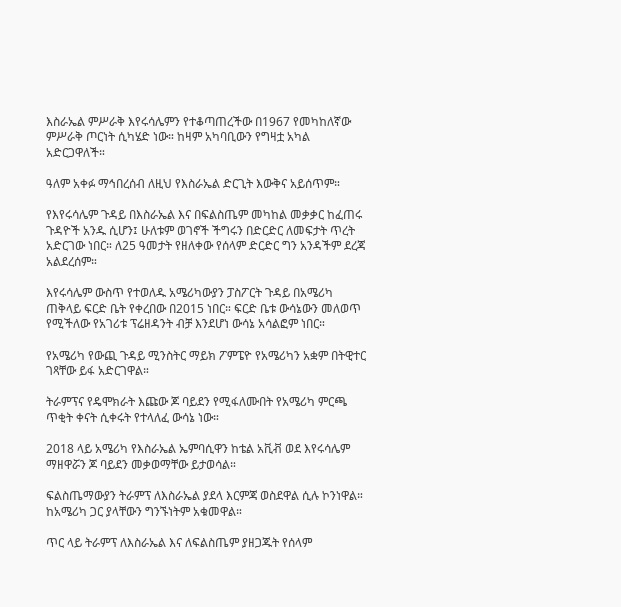እስራኤል ምሥራቅ እየሩሳሌምን የተቆጣጠረችው በ1967 የመካከለኛው ምሥራቅ ጦርነት ሲካሄድ ነው። ከዛም አካባቢውን የግዛቷ አካል አድርጋዋለች።

ዓለም አቀፉ ማኅበረሰብ ለዚህ የእስራኤል ድርጊት እውቅና አይሰጥም።

የእየሩሳሌም ጉዳይ በእስራኤል እና በፍልስጤም መካከል መቃቃር ከፈጠሩ ጉዳዮች አንዱ ሲሆን፤ ሁለቱም ወገኖች ችግሩን በድርድር ለመፍታት ጥረት አድርገው ነበር። ለ25 ዓመታት የዘለቀው የሰላም ድርድር ግን አንዳችም ደረጃ አልደረሰም።

እየሩሳሌም ውስጥ የተወለዱ አሜሪካውያን ፓስፖርት ጉዳይ በአሜሪካ ጠቅላይ ፍርድ ቤት የቀረበው በ2015 ነበር። ፍርድ ቤቱ ውሳኔውን መለወጥ የሚችለው የአገሪቱ ፕሬዘዳንት ብቻ እንደሆነ ውሳኔ አሳልፎም ነበር።

የአሜሪካ የውጪ ጉዳይ ሚንስትር ማይክ ፖምፔዮ የአሜሪካን አቋም በትዊተር ገጻቸው ይፋ አድርገዋል።

ትራምፕና የዴሞክራት እጩው ጆ ባይደን የሚፋለሙበት የአሜሪካ ምርጫ ጥቂት ቀናት ሲቀሩት የተላለፈ ውሳኔ ነው።

2018 ላይ አሜሪካ የእስራኤል ኤምባሲዋን ከቴል አቪቭ ወደ እየሩሳሌም ማዘዋሯን ጆ ባይደን መቃወማቸው ይታወሳል።

ፍልስጤማውያን ትራምፕ ለእስራኤል ያደላ እርምጃ ወስደዋል ሲሉ ኮንነዋል። ከአሜሪካ ጋር ያላቸውን ግንኙነትም አቁመዋል።

ጥር ላይ ትራምፕ ለእስራኤል እና ለፍልስጤም ያዘጋጁት የሰላም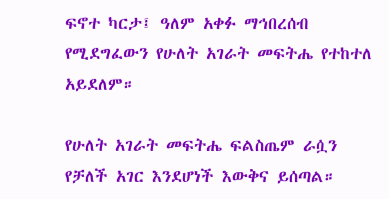ፍኖተ ካርታ፤ ዓለም አቀፉ ማኅበረሰብ የሚደግፈውን የሁለት አገራት መፍትሔ የተከተለ አይደለም።

የሁለት አገራት መፍትሔ ፍልስጤም ራሷን የቻለች አገር እንደሆነች እውቅና ይሰጣል።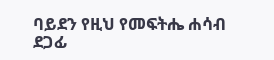ባይደን የዚህ የመፍትሔ ሐሳብ ደጋፊ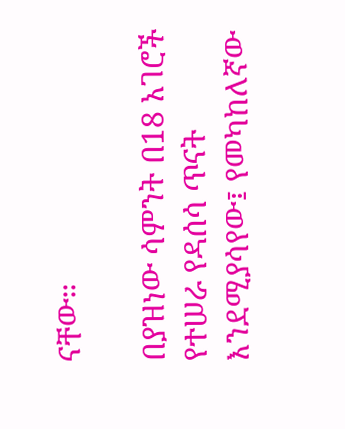ናቸው።

በያዝነው ሳምንት በ18 አገሮች የተሠራ የዳሰሳ ጥናት እንደሚያሳየው፤ የመካከለኛው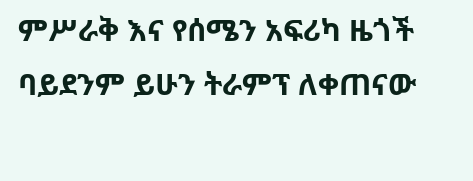ምሥራቅ እና የሰሜን አፍሪካ ዜጎች ባይደንም ይሁን ትራምፕ ለቀጠናው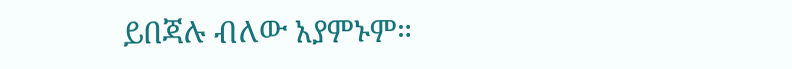ይበጃሉ ብለው አያምኑም።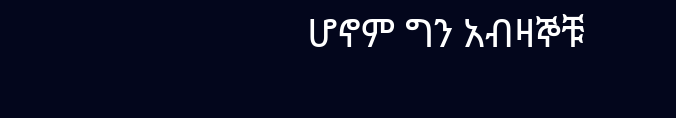ሆኖም ግን አብዛኞቹ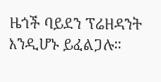ዜጎች ባይደን ፕሬዘዳንት እንዲሆኑ ይፈልጋሉ።